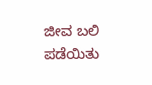ಜೀವ ಬಲಿ ಪಡೆಯಿತು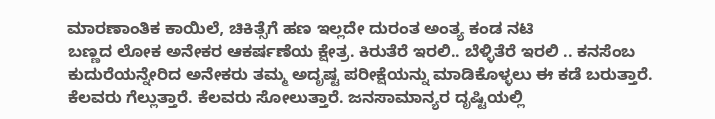ಮಾರಣಾಂತಿಕ ಕಾಯಿಲೆ, ಚಿಕಿತ್ಸೆಗೆ ಹಣ ಇಲ್ಲದೇ ದುರಂತ ಅಂತ್ಯ ಕಂಡ ನಟಿ
ಬಣ್ಣದ ಲೋಕ ಅನೇಕರ ಆಕರ್ಷಣೆಯ ಕ್ಷೇತ್ರ. ಕಿರುತೆರೆ ಇರಲಿ.. ಬೆಳ್ಳಿತೆರೆ ಇರಲಿ .. ಕನಸೆಂಬ ಕುದುರೆಯನ್ನೇರಿದ ಅನೇಕರು ತಮ್ಮ ಅದೃಷ್ಟ ಪರೀಕ್ಷೆಯನ್ನು ಮಾಡಿಕೊಳ್ಳಲು ಈ ಕಡೆ ಬರುತ್ತಾರೆ. ಕೆಲವರು ಗೆಲ್ಲುತ್ತಾರೆ. ಕೆಲವರು ಸೋಲುತ್ತಾರೆ. ಜನಸಾಮಾನ್ಯರ ದೃಷ್ಟಿಯಲ್ಲಿ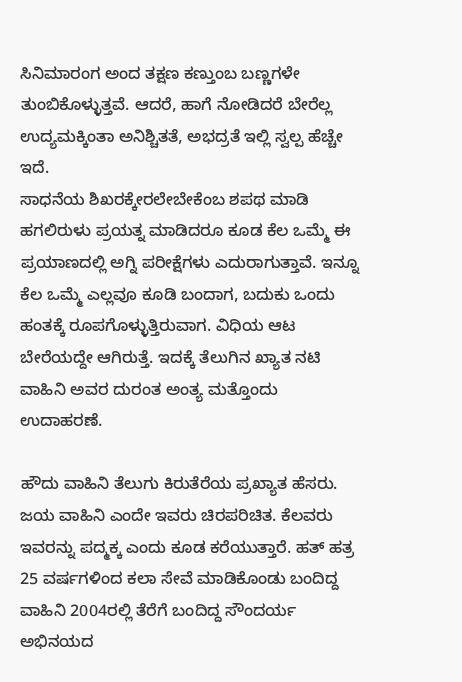ಸಿನಿಮಾರಂಗ ಅಂದ ತಕ್ಷಣ ಕಣ್ತುಂಬ ಬಣ್ಣಗಳೇ ತುಂಬಿಕೊಳ್ಳುತ್ತವೆ. ಆದರೆ, ಹಾಗೆ ನೋಡಿದರೆ ಬೇರೆಲ್ಲ ಉದ್ಯಮಕ್ಕಿಂತಾ ಅನಿಶ್ಚಿತತೆ, ಅಭದ್ರತೆ ಇಲ್ಲಿ ಸ್ವಲ್ಪ ಹೆಚ್ಚೇ ಇದೆ.
ಸಾಧನೆಯ ಶಿಖರಕ್ಕೇರಲೇಬೇಕೆಂಬ ಶಪಥ ಮಾಡಿ ಹಗಲಿರುಳು ಪ್ರಯತ್ನ ಮಾಡಿದರೂ ಕೂಡ ಕೆಲ ಒಮ್ಮೆ ಈ ಪ್ರಯಾಣದಲ್ಲಿ ಅಗ್ನಿ ಪರೀಕ್ಷೆಗಳು ಎದುರಾಗುತ್ತಾವೆ. ಇನ್ನೂ ಕೆಲ ಒಮ್ಮೆ ಎಲ್ಲವೂ ಕೂಡಿ ಬಂದಾಗ, ಬದುಕು ಒಂದು ಹಂತಕ್ಕೆ ರೂಪಗೊಳ್ಳುತ್ತಿರುವಾಗ. ವಿಧಿಯ ಆಟ ಬೇರೆಯದ್ದೇ ಆಗಿರುತ್ತೆ. ಇದಕ್ಕೆ ತೆಲುಗಿನ ಖ್ಯಾತ ನಟಿ ವಾಹಿನಿ ಅವರ ದುರಂತ ಅಂತ್ಯ ಮತ್ತೊಂದು ಉದಾಹರಣೆ.

ಹೌದು ವಾಹಿನಿ ತೆಲುಗು ಕಿರುತೆರೆಯ ಪ್ರಖ್ಯಾತ ಹೆಸರು. ಜಯ ವಾಹಿನಿ ಎಂದೇ ಇವರು ಚಿರಪರಿಚಿತ. ಕೆಲವರು ಇವರನ್ನು ಪದ್ಮಕ್ಕ ಎಂದು ಕೂಡ ಕರೆಯುತ್ತಾರೆ. ಹತ್ ಹತ್ರ 25 ವರ್ಷಗಳಿಂದ ಕಲಾ ಸೇವೆ ಮಾಡಿಕೊಂಡು ಬಂದಿದ್ದ ವಾಹಿನಿ 2004ರಲ್ಲಿ ತೆರೆಗೆ ಬಂದಿದ್ದ ಸೌಂದರ್ಯ ಅಭಿನಯದ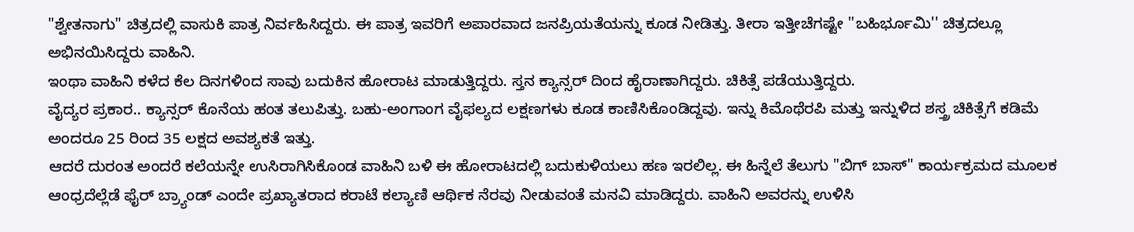"ಶ್ವೇತನಾಗು" ಚಿತ್ರದಲ್ಲಿ ವಾಸುಕಿ ಪಾತ್ರ ನಿರ್ವಹಿಸಿದ್ದರು. ಈ ಪಾತ್ರ ಇವರಿಗೆ ಅಪಾರವಾದ ಜನಪ್ರಿಯತೆಯನ್ನು ಕೂಡ ನೀಡಿತ್ತು. ತೀರಾ ಇತ್ತೀಚೆಗಷ್ಟೇ ''ಬಹಿರ್ಭೂಮಿ'' ಚಿತ್ರದಲ್ಲೂ ಅಭಿನಯಿಸಿದ್ದರು ವಾಹಿನಿ.
ಇಂಥಾ ವಾಹಿನಿ ಕಳೆದ ಕೆಲ ದಿನಗಳಿಂದ ಸಾವು ಬದುಕಿನ ಹೋರಾಟ ಮಾಡುತ್ತಿದ್ದರು. ಸ್ತನ ಕ್ಯಾನ್ಸರ್ ದಿಂದ ಹೈರಾಣಾಗಿದ್ದರು. ಚಿಕಿತ್ಸೆ ಪಡೆಯುತ್ತಿದ್ದರು.
ವೈದ್ಯರ ಪ್ರಕಾರ.. ಕ್ಯಾನ್ಸರ್ ಕೊನೆಯ ಹಂತ ತಲುಪಿತ್ತು. ಬಹು-ಅಂಗಾಂಗ ವೈಫಲ್ಯದ ಲಕ್ಷಣಗಳು ಕೂಡ ಕಾಣಿಸಿಕೊಂಡಿದ್ದವು. ಇನ್ನು ಕಿಮೊಥೆರಪಿ ಮತ್ತು ಇನ್ನುಳಿದ ಶಸ್ತ್ರ ಚಿಕಿತ್ಸೆಗೆ ಕಡಿಮೆ ಅಂದರೂ 25 ರಿಂದ 35 ಲಕ್ಷದ ಅವಶ್ಯಕತೆ ಇತ್ತು.
ಆದರೆ ದುರಂತ ಅಂದರೆ ಕಲೆಯನ್ನೇ ಉಸಿರಾಗಿಸಿಕೊಂಡ ವಾಹಿನಿ ಬಳಿ ಈ ಹೋರಾಟದಲ್ಲಿ ಬದುಕುಳಿಯಲು ಹಣ ಇರಲಿಲ್ಲ. ಈ ಹಿನ್ನೆಲೆ ತೆಲುಗು "ಬಿಗ್ ಬಾಸ್" ಕಾರ್ಯಕ್ರಮದ ಮೂಲಕ ಆಂಧ್ರದೆಲ್ಲೆಡೆ ಫೈರ್ ಬ್ರ್ಯಾಂಡ್ ಎಂದೇ ಪ್ರಖ್ಯಾತರಾದ ಕರಾಟೆ ಕಲ್ಯಾಣಿ ಆರ್ಥಿಕ ನೆರವು ನೀಡುವಂತೆ ಮನವಿ ಮಾಡಿದ್ದರು. ವಾಹಿನಿ ಅವರನ್ನು ಉಳಿಸಿ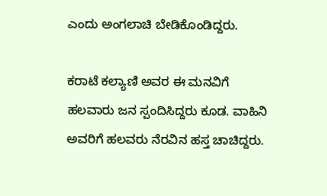ಎಂದು ಅಂಗಲಾಚಿ ಬೇಡಿಕೊಂಡಿದ್ದರು.

ಕರಾಟೆ ಕಲ್ಯಾಣಿ ಅವರ ಈ ಮನವಿಗೆ ಹಲವಾರು ಜನ ಸ್ಪಂದಿಸಿದ್ದರು ಕೂಡ. ವಾಹಿನಿ ಅವರಿಗೆ ಹಲವರು ನೆರವಿನ ಹಸ್ತ ಚಾಚಿದ್ದರು.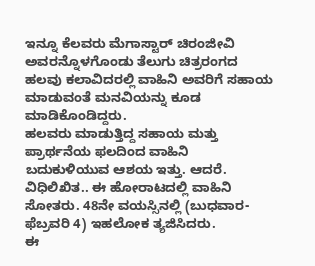ಇನ್ನೂ ಕೆಲವರು ಮೆಗಾಸ್ಟಾರ್ ಚಿರಂಜೀವಿ ಅವರನ್ನೊಳಗೊಂಡು ತೆಲುಗು ಚಿತ್ರರಂಗದ ಹಲವು ಕಲಾವಿದರಲ್ಲಿ ವಾಹಿನಿ ಅವರಿಗೆ ಸಹಾಯ ಮಾಡುವಂತೆ ಮನವಿಯನ್ನು ಕೂಡ ಮಾಡಿಕೊಂಡಿದ್ದರು.
ಹಲವರು ಮಾಡುತ್ತಿದ್ದ ಸಹಾಯ ಮತ್ತು ಪ್ರಾರ್ಥನೆಯ ಫಲದಿಂದ ವಾಹಿನಿ ಬದುಕುಳಿಯುವ ಆಶಯ ಇತ್ತು. ಆದರೆ. ವಿಧಿಲಿಖಿತ.. ಈ ಹೋರಾಟದಲ್ಲಿ ವಾಹಿನಿ ಸೋತರು. 48ನೇ ವಯಸ್ಸಿನಲ್ಲಿ (ಬುಧವಾರ-ಫೆಬ್ರವರಿ 4) ಇಹಲೋಕ ತ್ಯಜಿಸಿದರು.
ಈ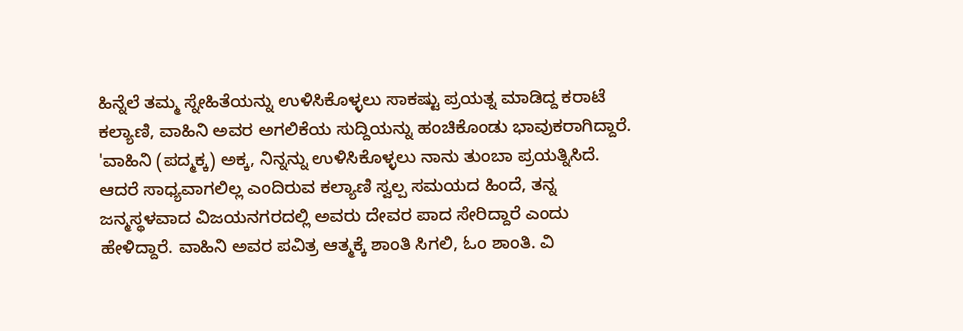ಹಿನ್ನೆಲೆ ತಮ್ಮ ಸ್ನೇಹಿತೆಯನ್ನು ಉಳಿಸಿಕೊಳ್ಳಲು ಸಾಕಷ್ಟು ಪ್ರಯತ್ನ ಮಾಡಿದ್ದ ಕರಾಟೆ ಕಲ್ಯಾಣಿ, ವಾಹಿನಿ ಅವರ ಅಗಲಿಕೆಯ ಸುದ್ದಿಯನ್ನು ಹಂಚಿಕೊಂಡು ಭಾವುಕರಾಗಿದ್ದಾರೆ. 'ವಾಹಿನಿ (ಪದ್ಮಕ್ಕ) ಅಕ್ಕ, ನಿನ್ನನ್ನು ಉಳಿಸಿಕೊಳ್ಳಲು ನಾನು ತುಂಬಾ ಪ್ರಯತ್ನಿಸಿದೆ. ಆದರೆ ಸಾಧ್ಯವಾಗಲಿಲ್ಲ ಎಂದಿರುವ ಕಲ್ಯಾಣಿ ಸ್ವಲ್ಪ ಸಮಯದ ಹಿಂದೆ, ತನ್ನ ಜನ್ಮಸ್ಥಳವಾದ ವಿಜಯನಗರದಲ್ಲಿ ಅವರು ದೇವರ ಪಾದ ಸೇರಿದ್ದಾರೆ ಎಂದು ಹೇಳಿದ್ದಾರೆ. ವಾಹಿನಿ ಅವರ ಪವಿತ್ರ ಆತ್ಮಕ್ಕೆ ಶಾಂತಿ ಸಿಗಲಿ, ಓಂ ಶಾಂತಿ. ವಿ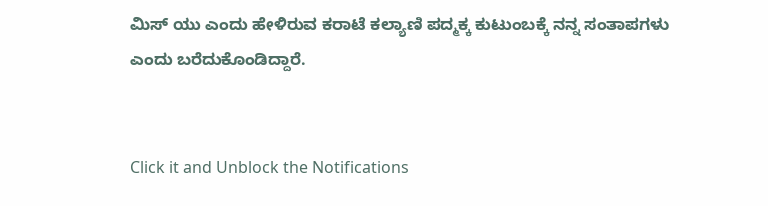ಮಿಸ್ ಯು ಎಂದು ಹೇಳಿರುವ ಕರಾಟೆ ಕಲ್ಯಾಣಿ ಪದ್ಮಕ್ಕ ಕುಟುಂಬಕ್ಕೆ ನನ್ನ ಸಂತಾಪಗಳು ಎಂದು ಬರೆದುಕೊಂಡಿದ್ದಾರೆ.


Click it and Unblock the Notifications